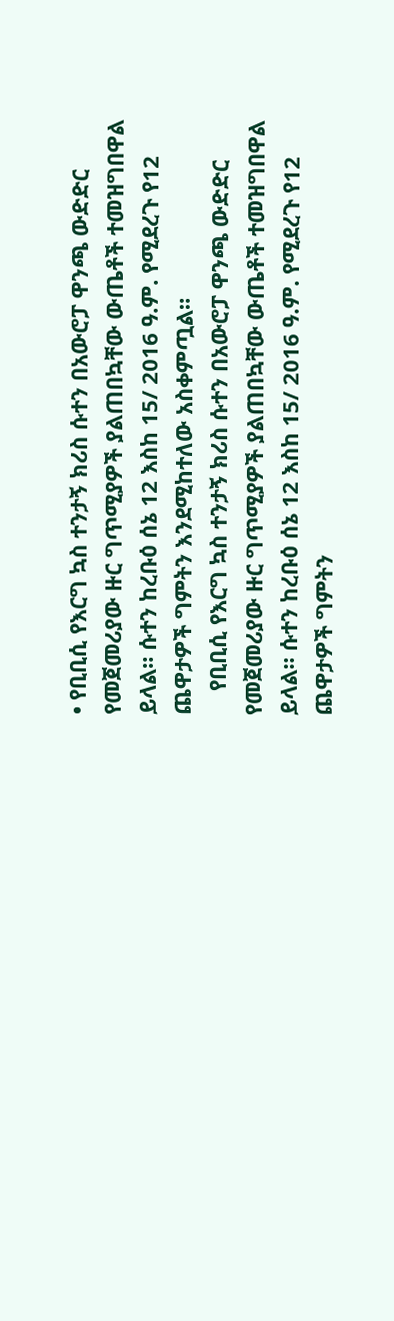• የቢቢሲ የእርግ ኳስ ተንታኝ ክሪስ ሱተን በአውሮፓ ዋንጫ ውድድር የመጀመሪያው ዙር ግጥሚያዎች ያልጠበኳቸው ውጤቶች ተመዝግበዋል ይላል። ሱተን ከረቡዕ ሰኔ 12 እስከ 15/ 2016 ዓ.ም. የሚደረጉ የ12 ጨዋታዎች ግምትን እንደሚከተለው አስቀምጧል።
    የቢቢሲ የእርግ ኳስ ተንታኝ ክሪስ ሱተን በአውሮፓ ዋንጫ ውድድር የመጀመሪያው ዙር ግጥሚያዎች ያልጠበኳቸው ውጤቶች ተመዝግበዋል ይላል። ሱተን ከረቡዕ ሰኔ 12 እስከ 15/ 2016 ዓ.ም. የሚደረጉ የ12 ጨዋታዎች ግምትን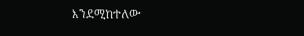እንደሚከተለው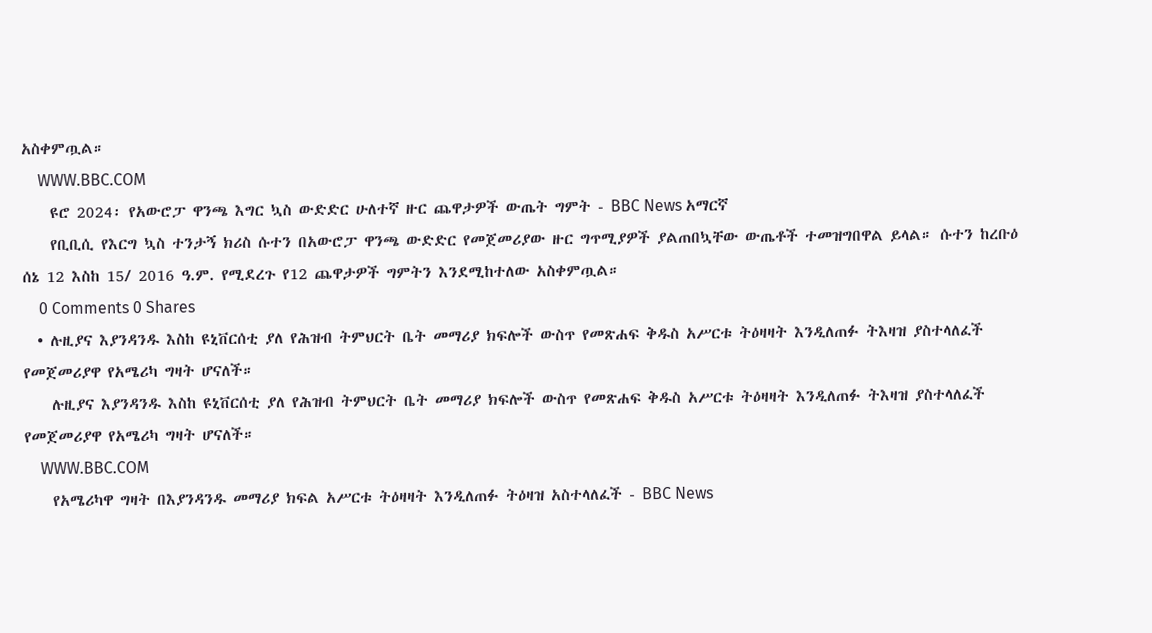አስቀምጧል።
    WWW.BBC.COM
    ዩሮ 2024፡ የአውሮፓ ዋንጫ እግር ኳስ ውድድር ሁለተኛ ዙር ጨዋታዎች ውጤት ግምት - BBC News አማርኛ
    የቢቢሲ የእርግ ኳስ ተንታኝ ክሪስ ሱተን በአውሮፓ ዋንጫ ውድድር የመጀመሪያው ዙር ግጥሚያዎች ያልጠበኳቸው ውጤቶች ተመዝግበዋል ይላል። ሱተን ከረቡዕ ሰኔ 12 እስከ 15/ 2016 ዓ.ም. የሚደረጉ የ12 ጨዋታዎች ግምትን እንደሚከተለው አስቀምጧል።
    0 Comments 0 Shares
  • ሉዚያና እያንዳንዱ እስከ ዩኒቨርሰቲ ያለ የሕዝብ ትምህርት ቤት መማሪያ ክፍሎች ውስጥ የመጽሐፍ ቅዱስ አሥርቱ ትዕዛዛት እንዲለጠፉ ትእዛዝ ያስተላለፈች የመጀመሪያዋ የአሜሪካ ግዛት ሆናለች።
    ሉዚያና እያንዳንዱ እስከ ዩኒቨርሰቲ ያለ የሕዝብ ትምህርት ቤት መማሪያ ክፍሎች ውስጥ የመጽሐፍ ቅዱስ አሥርቱ ትዕዛዛት እንዲለጠፉ ትእዛዝ ያስተላለፈች የመጀመሪያዋ የአሜሪካ ግዛት ሆናለች።
    WWW.BBC.COM
    የአሜሪካዋ ግዛት በእያንዳንዱ መማሪያ ክፍል አሥርቱ ትዕዛዛት እንዲለጠፉ ትዕዛዝ አስተላለፈች - BBC News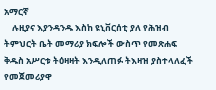አማርኛ
    ሉዚያና እያንዳንዱ እስከ ዩኒቨርሰቲ ያለ የሕዝብ ትምህርት ቤት መማሪያ ክፍሎች ውስጥ የመጽሐፍ ቅዱስ አሥርቱ ትዕዛዛት እንዲለጠፉ ትእዛዝ ያስተላለፈች የመጀመሪያዋ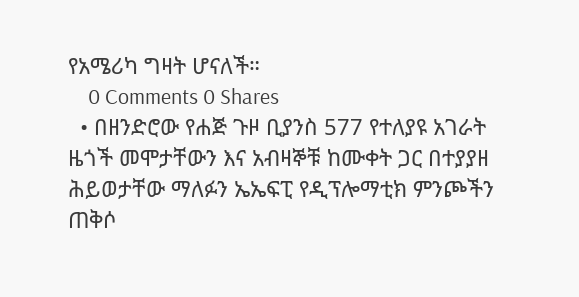የአሜሪካ ግዛት ሆናለች።
    0 Comments 0 Shares
  • በዘንድሮው የሐጅ ጉዞ ቢያንስ 577 የተለያዩ አገራት ዜጎች መሞታቸውን እና አብዛኞቹ ከሙቀት ጋር በተያያዘ ሕይወታቸው ማለፉን ኤኤፍፒ የዲፕሎማቲክ ምንጮችን ጠቅሶ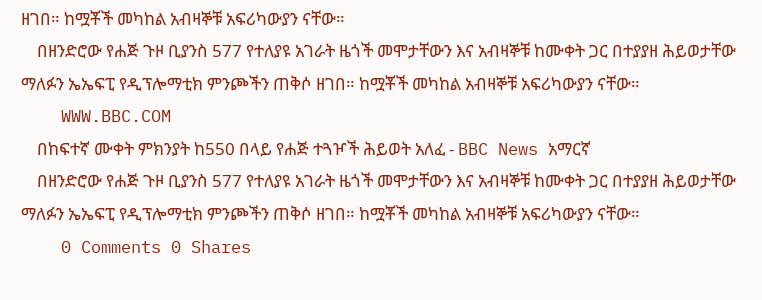ዘገበ። ከሟቾች መካከል አብዛኞቹ አፍሪካውያን ናቸው።
    በዘንድሮው የሐጅ ጉዞ ቢያንስ 577 የተለያዩ አገራት ዜጎች መሞታቸውን እና አብዛኞቹ ከሙቀት ጋር በተያያዘ ሕይወታቸው ማለፉን ኤኤፍፒ የዲፕሎማቲክ ምንጮችን ጠቅሶ ዘገበ። ከሟቾች መካከል አብዛኞቹ አፍሪካውያን ናቸው።
    WWW.BBC.COM
    በከፍተኛ ሙቀት ምክንያት ከ550 በላይ የሐጅ ተጓዦች ሕይወት አለፈ - BBC News አማርኛ
    በዘንድሮው የሐጅ ጉዞ ቢያንስ 577 የተለያዩ አገራት ዜጎች መሞታቸውን እና አብዛኞቹ ከሙቀት ጋር በተያያዘ ሕይወታቸው ማለፉን ኤኤፍፒ የዲፕሎማቲክ ምንጮችን ጠቅሶ ዘገበ። ከሟቾች መካከል አብዛኞቹ አፍሪካውያን ናቸው።
    0 Comments 0 Shares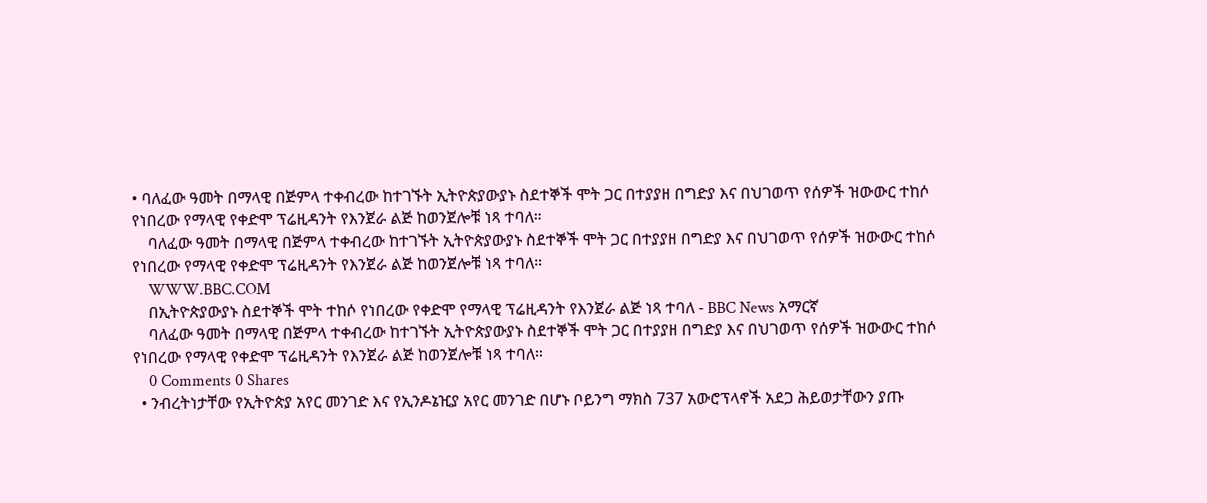• ባለፈው ዓመት በማላዊ በጅምላ ተቀብረው ከተገኙት ኢትዮጵያውያኑ ስደተኞች ሞት ጋር በተያያዘ በግድያ እና በህገወጥ የሰዎች ዝውውር ተከሶ የነበረው የማላዊ የቀድሞ ፕሬዚዳንት የእንጀራ ልጅ ከወንጀሎቹ ነጻ ተባለ።
    ባለፈው ዓመት በማላዊ በጅምላ ተቀብረው ከተገኙት ኢትዮጵያውያኑ ስደተኞች ሞት ጋር በተያያዘ በግድያ እና በህገወጥ የሰዎች ዝውውር ተከሶ የነበረው የማላዊ የቀድሞ ፕሬዚዳንት የእንጀራ ልጅ ከወንጀሎቹ ነጻ ተባለ።
    WWW.BBC.COM
    በኢትዮጵያውያኑ ስደተኞች ሞት ተከሶ የነበረው የቀድሞ የማላዊ ፕሬዚዳንት የእንጀራ ልጅ ነጻ ተባለ - BBC News አማርኛ
    ባለፈው ዓመት በማላዊ በጅምላ ተቀብረው ከተገኙት ኢትዮጵያውያኑ ስደተኞች ሞት ጋር በተያያዘ በግድያ እና በህገወጥ የሰዎች ዝውውር ተከሶ የነበረው የማላዊ የቀድሞ ፕሬዚዳንት የእንጀራ ልጅ ከወንጀሎቹ ነጻ ተባለ።
    0 Comments 0 Shares
  • ንብረትነታቸው የኢትዮጵያ አየር መንገድ እና የኢንዶኔዢያ አየር መንገድ በሆኑ ቦይንግ ማክስ 737 አውሮፕላኖች አደጋ ሕይወታቸውን ያጡ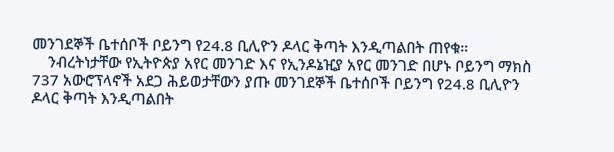መንገደኞች ቤተሰቦች ቦይንግ የ24.8 ቢሊዮን ዶላር ቅጣት እንዲጣልበት ጠየቁ።
    ንብረትነታቸው የኢትዮጵያ አየር መንገድ እና የኢንዶኔዢያ አየር መንገድ በሆኑ ቦይንግ ማክስ 737 አውሮፕላኖች አደጋ ሕይወታቸውን ያጡ መንገደኞች ቤተሰቦች ቦይንግ የ24.8 ቢሊዮን ዶላር ቅጣት እንዲጣልበት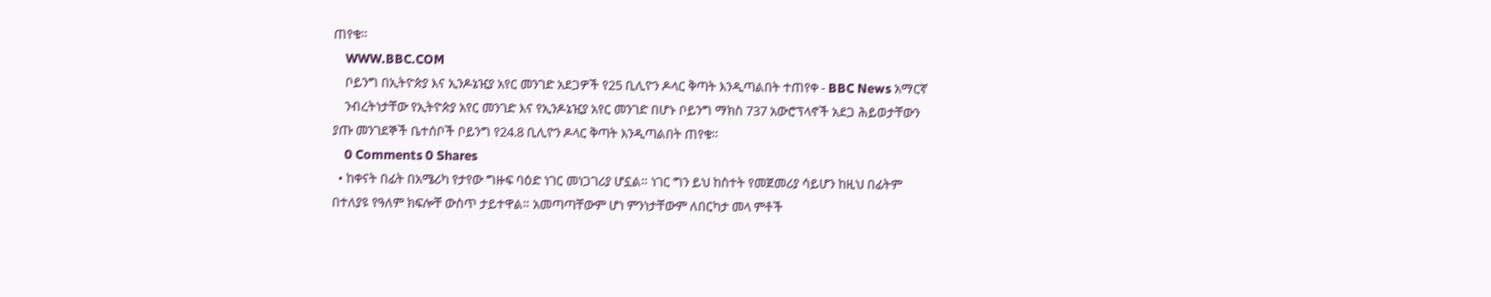ጠየቁ።
    WWW.BBC.COM
    ቦይንግ በኢትዮጵያ እና ኢንዶኔዢያ አየር መንገድ አደጋዎች የ25 ቢሊዮን ዶላር ቅጣት እንዲጣልበት ተጠየቀ - BBC News አማርኛ
    ንብረትነታቸው የኢትዮጵያ አየር መንገድ እና የኢንዶኔዢያ አየር መንገድ በሆኑ ቦይንግ ማክስ 737 አውሮፕላኖች አደጋ ሕይወታቸውን ያጡ መንገደኞች ቤተሰቦች ቦይንግ የ24.8 ቢሊዮን ዶላር ቅጣት እንዲጣልበት ጠየቁ።
    0 Comments 0 Shares
  • ከቀናት በፊት በአሜሪካ የታየው ግዙፍ ባዕድ ነገር መነጋገሪያ ሆኗል። ነገር ግን ይህ ከስተት የመጀመሪያ ሳይሆን ከዚህ በፊትም በተለያዩ የዓለም ክፍሎቸ ውስጥ ታይተዋል። አመጣጣቸውም ሆነ ምንነታቸውም ለበርካታ መላ ምቶች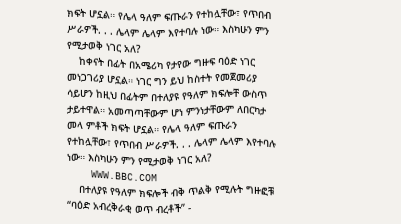ክፍት ሆኗል። የሌላ ዓለም ፍጡራን የተከሏቸው፣ የጥበብ ሥራዎች. . . ሌላም ሌላም እየተባሉ ነው። እስካሁን ምን የሚታወቅ ነገር አለ?
    ከቀናት በፊት በአሜሪካ የታየው ግዙፍ ባዕድ ነገር መነጋገሪያ ሆኗል። ነገር ግን ይህ ከስተት የመጀመሪያ ሳይሆን ከዚህ በፊትም በተለያዩ የዓለም ክፍሎቸ ውስጥ ታይተዋል። አመጣጣቸውም ሆነ ምንነታቸውም ለበርካታ መላ ምቶች ክፍት ሆኗል። የሌላ ዓለም ፍጡራን የተከሏቸው፣ የጥበብ ሥራዎች. . . ሌላም ሌላም እየተባሉ ነው። እስካሁን ምን የሚታወቅ ነገር አለ?
    WWW.BBC.COM
    በተለያዩ የዓለም ክፍሎች ብቅ ጥልቅ የሚሉት ግዙፎቹ “ባዕድ አብረቅራቂ ወጥ ብረቶች” -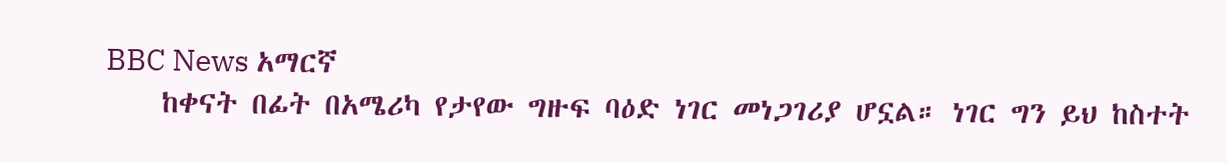BBC News አማርኛ
    ከቀናት በፊት በአሜሪካ የታየው ግዙፍ ባዕድ ነገር መነጋገሪያ ሆኗል። ነገር ግን ይህ ከስተት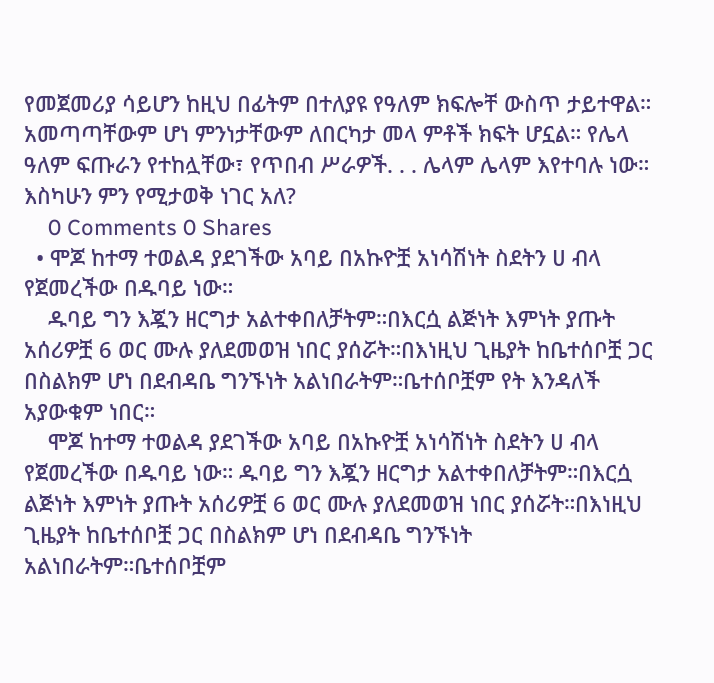የመጀመሪያ ሳይሆን ከዚህ በፊትም በተለያዩ የዓለም ክፍሎቸ ውስጥ ታይተዋል። አመጣጣቸውም ሆነ ምንነታቸውም ለበርካታ መላ ምቶች ክፍት ሆኗል። የሌላ ዓለም ፍጡራን የተከሏቸው፣ የጥበብ ሥራዎች. . . ሌላም ሌላም እየተባሉ ነው። እስካሁን ምን የሚታወቅ ነገር አለ?
    0 Comments 0 Shares
  • ሞጆ ከተማ ተወልዳ ያደገችው አባይ በአኩዮቿ አነሳሽነት ስደትን ሀ ብላ የጀመረችው በዱባይ ነው።
    ዱባይ ግን እጇን ዘርግታ አልተቀበለቻትም።በእርሷ ልጅነት እምነት ያጡት አሰሪዎቿ 6 ወር ሙሉ ያለደመወዝ ነበር ያሰሯት።በእነዚህ ጊዜያት ከቤተሰቦቿ ጋር በስልክም ሆነ በደብዳቤ ግንኙነት አልነበራትም።ቤተሰቦቿም የት እንዳለች አያውቁም ነበር።
    ሞጆ ከተማ ተወልዳ ያደገችው አባይ በአኩዮቿ አነሳሽነት ስደትን ሀ ብላ የጀመረችው በዱባይ ነው። ዱባይ ግን እጇን ዘርግታ አልተቀበለቻትም።በእርሷ ልጅነት እምነት ያጡት አሰሪዎቿ 6 ወር ሙሉ ያለደመወዝ ነበር ያሰሯት።በእነዚህ ጊዜያት ከቤተሰቦቿ ጋር በስልክም ሆነ በደብዳቤ ግንኙነት አልነበራትም።ቤተሰቦቿም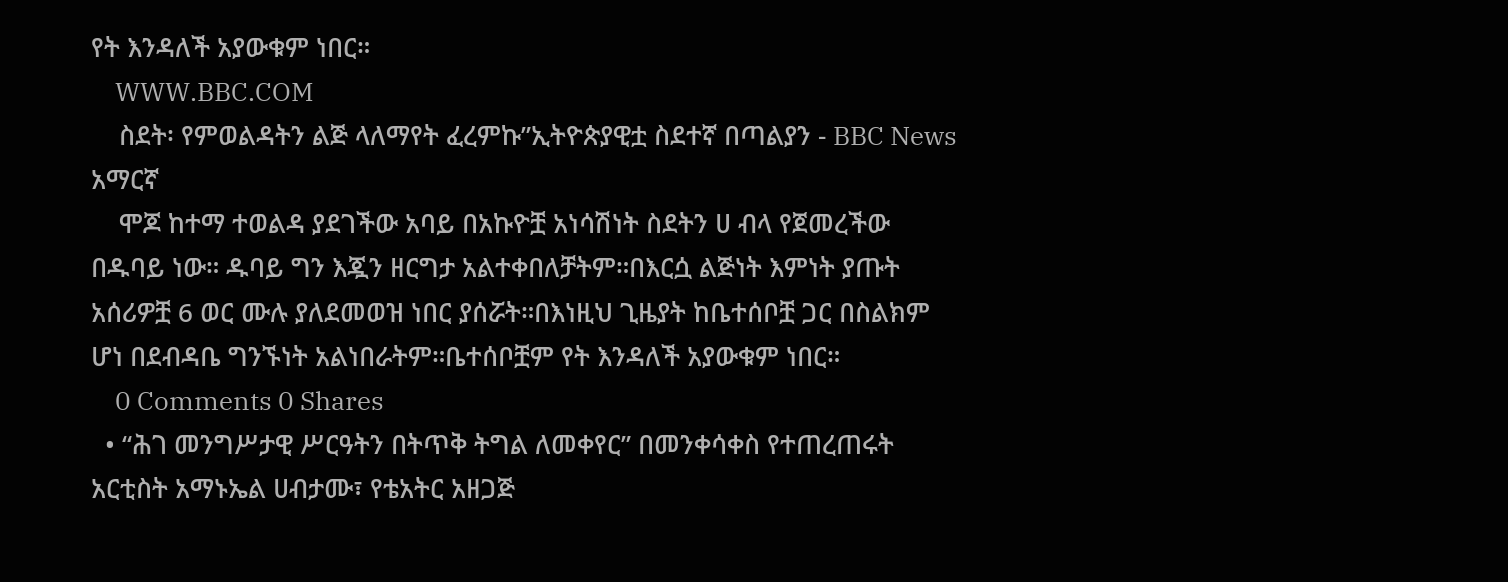የት እንዳለች አያውቁም ነበር።
    WWW.BBC.COM
    ስደት፡ የምወልዳትን ልጅ ላለማየት ፈረምኩ”ኢትዮጵያዊቷ ስደተኛ በጣልያን - BBC News አማርኛ
    ሞጆ ከተማ ተወልዳ ያደገችው አባይ በአኩዮቿ አነሳሽነት ስደትን ሀ ብላ የጀመረችው በዱባይ ነው። ዱባይ ግን እጇን ዘርግታ አልተቀበለቻትም።በእርሷ ልጅነት እምነት ያጡት አሰሪዎቿ 6 ወር ሙሉ ያለደመወዝ ነበር ያሰሯት።በእነዚህ ጊዜያት ከቤተሰቦቿ ጋር በስልክም ሆነ በደብዳቤ ግንኙነት አልነበራትም።ቤተሰቦቿም የት እንዳለች አያውቁም ነበር።
    0 Comments 0 Shares
  • “ሕገ መንግሥታዊ ሥርዓትን በትጥቅ ትግል ለመቀየር” በመንቀሳቀስ የተጠረጠሩት አርቲስት አማኑኤል ሀብታሙ፣ የቴአትር አዘጋጅ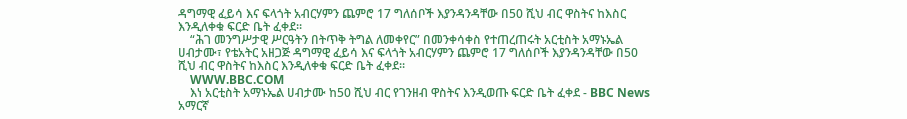ዳግማዊ ፈይሳ እና ፍላጎት አብርሃምን ጨምሮ 17 ግለሰቦች እያንዳንዳቸው በ50 ሺህ ብር ዋስትና ከእስር እንዲለቀቁ ፍርድ ቤት ፈቀደ።
    “ሕገ መንግሥታዊ ሥርዓትን በትጥቅ ትግል ለመቀየር” በመንቀሳቀስ የተጠረጠሩት አርቲስት አማኑኤል ሀብታሙ፣ የቴአትር አዘጋጅ ዳግማዊ ፈይሳ እና ፍላጎት አብርሃምን ጨምሮ 17 ግለሰቦች እያንዳንዳቸው በ50 ሺህ ብር ዋስትና ከእስር እንዲለቀቁ ፍርድ ቤት ፈቀደ።
    WWW.BBC.COM
    እነ አርቲስት አማኑኤል ሀብታሙ ከ50 ሺህ ብር የገንዘብ ዋስትና እንዲወጡ ፍርድ ቤት ፈቀደ - BBC News አማርኛ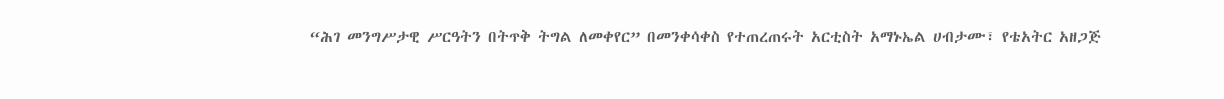“ሕገ መንግሥታዊ ሥርዓትን በትጥቅ ትግል ለመቀየር” በመንቀሳቀስ የተጠረጠሩት አርቲስት አማኑኤል ሀብታሙ፣ የቴአትር አዘጋጅ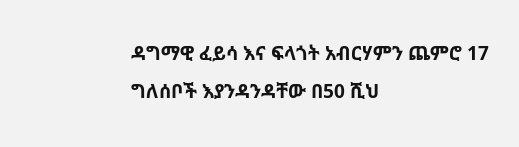ዳግማዊ ፈይሳ እና ፍላጎት አብርሃምን ጨምሮ 17 ግለሰቦች እያንዳንዳቸው በ50 ሺህ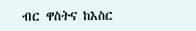ብር ዋስትና ከእስር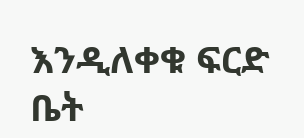እንዲለቀቁ ፍርድ ቤት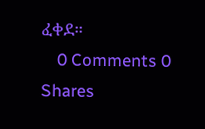ፈቀደ።
    0 Comments 0 Shares